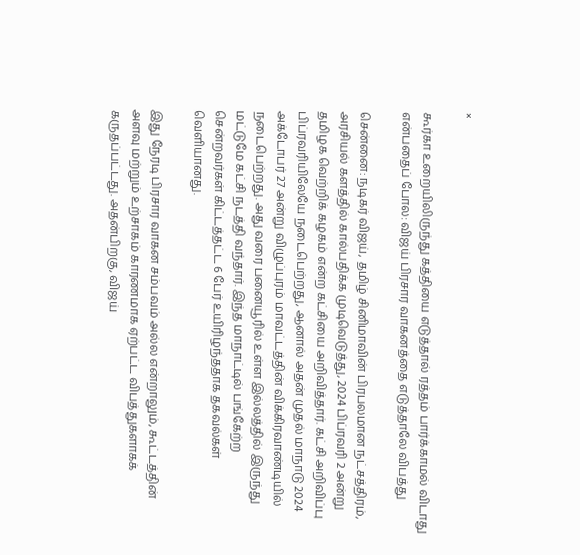×

கூர்கா உறையிலிருந்து கத்தியை எடுத்தால் ரத்தம் பார்க்காமல் விடாது என்பதைப் போல: விஜய் பிரசார வாகனத்தை எடுத்தாலே விபத்து

சென்னை: நடிகர் விஜய், தமிழ் சினிமாவின் பிரபலமான நட்சத்திரம், அரசியல் களத்தில் கால்பதிக்க முடிவெடுத்து, 2024 பிப்ரவரி 2 அன்று தமிழக வெற்றிக் கழகம் என்ற கட்சியை அறிவித்தார். கட்சி அறிவிப்பு பிப்ரவரியிலேயே நடைபெற்றது, ஆனால் அதன் முதல் மாநாடு 2024 அக்டோபர் 27 அன்று விழுப்புரம் மாவட்டத்தின் விக்கிரவாண்டியில் நடைபெற்றது. அது வரை பனையூரில் உள்ள இல்லத்தில் இருந்து மட்டுமே கட்சி நடத்தி வந்தார். இந்த மாநாட்டில் பங்கேற்ற சென்றவர்கள் கிட்டத்தட்ட 6 பேர் உயிரிழந்ததாக தகவல்கள் வெளியானது.

இது நேரடி பிரசார வாகன சம்பவம் அல்ல என்றாலும், கூட்டத்தின் அளவு மற்றும் உற்சாகம் காரணமாக ஏற்பட்ட விபத்துகளாகக் கருதப்பட்டது. அதன்பிறகு, விஜய்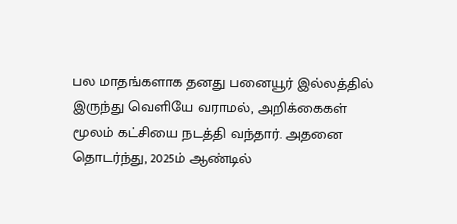பல மாதங்களாக தனது பனையூர் இல்லத்தில் இருந்து வெளியே வராமல், அறிக்கைகள் மூலம் கட்சியை நடத்தி வந்தார். அதனை தொடர்ந்து, 2025ம் ஆண்டில்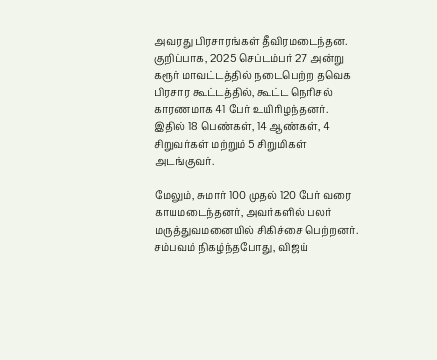அவரது பிரசாரங்கள் தீவிரமடைந்தன. குறிப்பாக, 2025 செப்டம்பர் 27 அன்று கரூர் மாவட்டத்தில் நடைபெற்ற தவெக பிரசார கூட்டத்தில், கூட்ட நெரிசல் காரணமாக 41 பேர் உயிரிழந்தனர். இதில் 18 பெண்கள், 14 ஆண்கள், 4 சிறுவர்கள் மற்றும் 5 சிறுமிகள் அடங்குவர்.

மேலும், சுமார் 100 முதல் 120 பேர் வரை காயமடைந்தனர், அவர்களில் பலர் மருத்துவமனையில் சிகிச்சை பெற்றனர். சம்பவம் நிகழ்ந்தபோது, விஜய்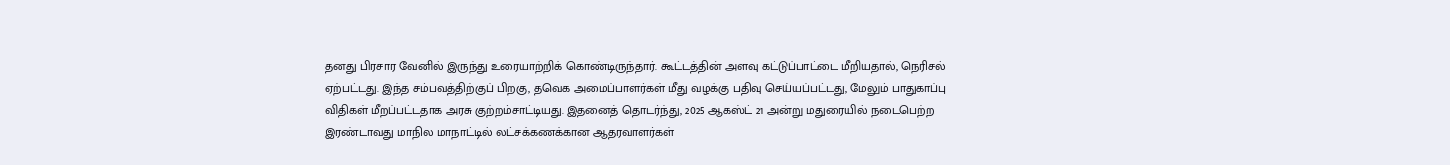தனது பிரசார வேனில் இருந்து உரையாற்றிக் கொண்டிருந்தார். கூட்டத்தின் அளவு கட்டுப்பாட்டை மீறியதால், நெரிசல் ஏற்பட்டது. இந்த சம்பவத்திற்குப் பிறகு, தவெக அமைப்பாளர்கள் மீது வழக்கு பதிவு செய்யப்பட்டது, மேலும் பாதுகாப்பு விதிகள் மீறப்பட்டதாக அரசு குற்றம்சாட்டியது. இதனைத் தொடர்ந்து, 2025 ஆகஸ்ட் 21 அன்று மதுரையில் நடைபெற்ற இரண்டாவது மாநில மாநாட்டில் லட்சக்கணக்கான ஆதரவாளர்கள்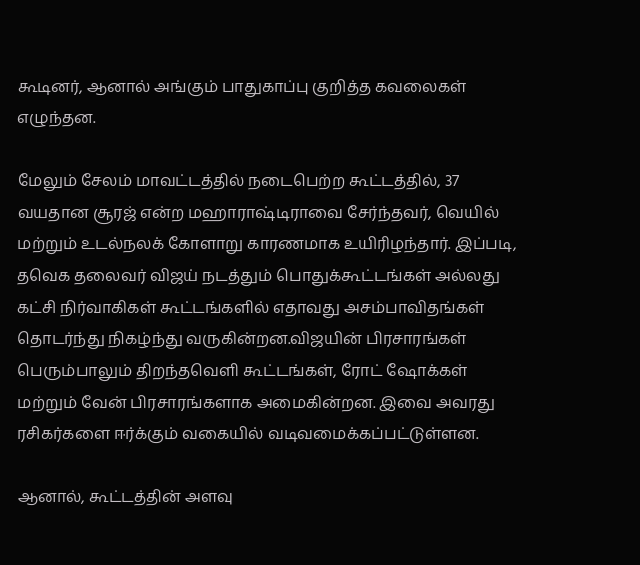கூடினர், ஆனால் அங்கும் பாதுகாப்பு குறித்த கவலைகள் எழுந்தன.

மேலும் சேலம் மாவட்டத்தில் நடைபெற்ற கூட்டத்தில், 37 வயதான சூரஜ் என்ற மஹாராஷ்டிராவை சேர்ந்தவர், வெயில் மற்றும் உடல்நலக் கோளாறு காரணமாக உயிரிழந்தார். இப்படி, தவெக தலைவர் விஜய் நடத்தும் பொதுக்கூட்டங்கள் அல்லது கட்சி நிர்வாகிகள் கூட்டங்களில் எதாவது அசம்பாவிதங்கள் தொடர்ந்து நிகழ்ந்து வருகின்றன.விஜயின் பிரசாரங்கள் பெரும்பாலும் திறந்தவெளி கூட்டங்கள், ரோட் ஷோக்கள் மற்றும் வேன் பிரசாரங்களாக அமைகின்றன. இவை அவரது ரசிகர்களை ஈர்க்கும் வகையில் வடிவமைக்கப்பட்டுள்ளன.

ஆனால், கூட்டத்தின் அளவு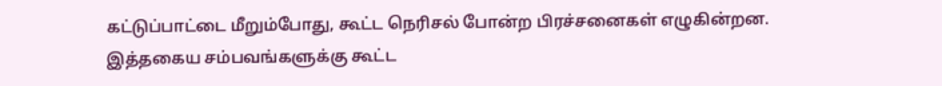கட்டுப்பாட்டை மீறும்போது, கூட்ட நெரிசல் போன்ற பிரச்சனைகள் எழுகின்றன. இத்தகைய சம்பவங்களுக்கு கூட்ட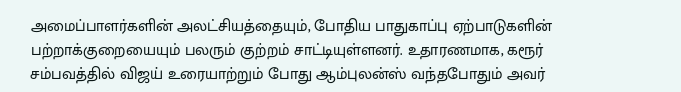அமைப்பாளர்களின் அலட்சியத்தையும், போதிய பாதுகாப்பு ஏற்பாடுகளின் பற்றாக்குறையையும் பலரும் குற்றம் சாட்டியுள்ளனர். உதாரணமாக, கரூர் சம்பவத்தில் விஜய் உரையாற்றும் போது ஆம்புலன்ஸ் வந்தபோதும் அவர்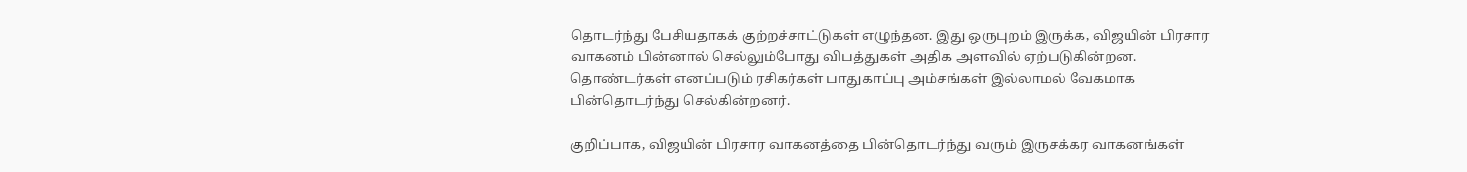தொடர்ந்து பேசியதாகக் குற்றச்சாட்டுகள் எழுந்தன. இது ஒருபுறம் இருக்க, விஜயின் பிரசார வாகனம் பின்னால் செல்லும்போது விபத்துகள் அதிக அளவில் ஏற்படுகின்றன. தொண்டர்கள் எனப்படும் ரசிகர்கள் பாதுகாப்பு அம்சங்கள் இல்லாமல் வேகமாக பின்தொடர்ந்து செல்கின்றனர்.

குறிப்பாக, விஜயின் பிரசார வாகனத்தை பின்தொடர்ந்து வரும் இருசக்கர வாகனங்கள்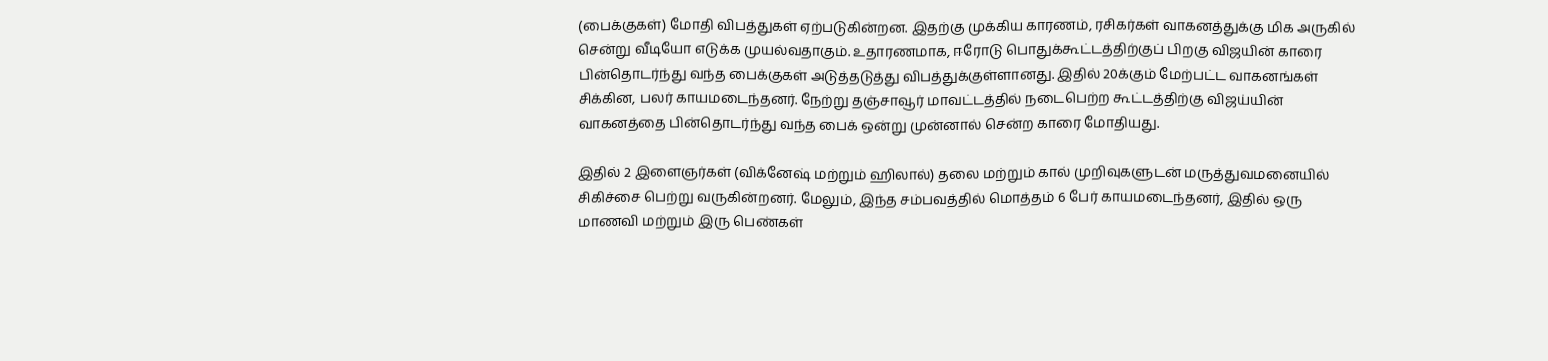(பைக்குகள்) மோதி விபத்துகள் ஏற்படுகின்றன. இதற்கு முக்கிய காரணம், ரசிகர்கள் வாகனத்துக்கு மிக அருகில் சென்று வீடியோ எடுக்க முயல்வதாகும். உதாரணமாக, ஈரோடு பொதுக்கூட்டத்திற்குப் பிறகு விஜயின் காரை பின்தொடர்ந்து வந்த பைக்குகள் அடுத்தடுத்து விபத்துக்குள்ளானது. இதில் 20க்கும் மேற்பட்ட வாகனங்கள் சிக்கின, பலர் காயமடைந்தனர். நேற்று தஞ்சாவூர் மாவட்டத்தில் நடைபெற்ற கூட்டத்திற்கு விஜய்யின் வாகனத்தை பின்தொடர்ந்து வந்த பைக் ஒன்று முன்னால் சென்ற காரை மோதியது.

இதில் 2 இளைஞர்கள் (விக்னேஷ் மற்றும் ஹிலால்) தலை மற்றும் கால் முறிவுகளுடன் மருத்துவமனையில் சிகிச்சை பெற்று வருகின்றனர். மேலும், இந்த சம்பவத்தில் மொத்தம் 6 பேர் காயமடைந்தனர், இதில் ஒரு மாணவி மற்றும் இரு பெண்கள்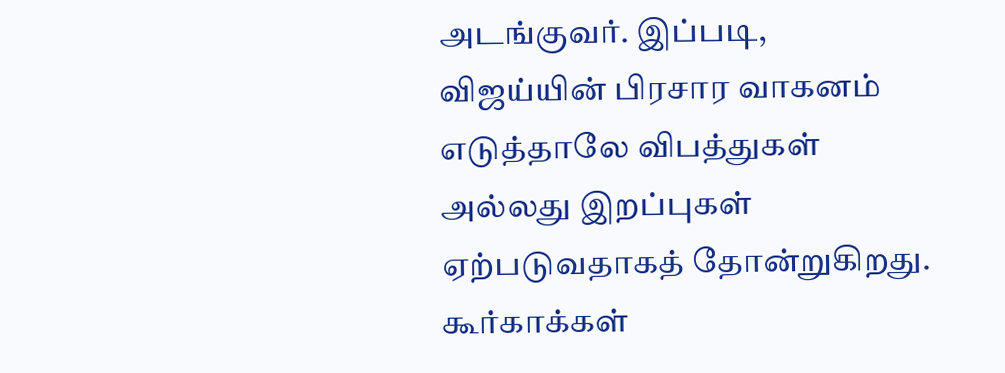அடங்குவர். இப்படி, விஜய்யின் பிரசார வாகனம் எடுத்தாலே விபத்துகள் அல்லது இறப்புகள் ஏற்படுவதாகத் தோன்றுகிறது. கூர்காக்கள்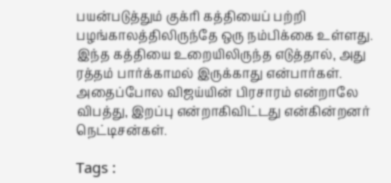பயன்படுத்தும் குக்ரி கத்தியைப் பற்றி பழங்காலத்திலிருந்தே ஒரு நம்பிக்கை உள்ளது. இந்த கத்தியை உறையிலிருந்த எடுத்தால், அது ரத்தம் பார்க்காமல் இருக்காது என்பார்கள். அதைப்போல விஜய்யின் பிரசாரம் என்றாலே விபத்து, இறப்பு என்றாகிவிட்டது என்கின்றனர் நெட்டிசன்கள்.

Tags :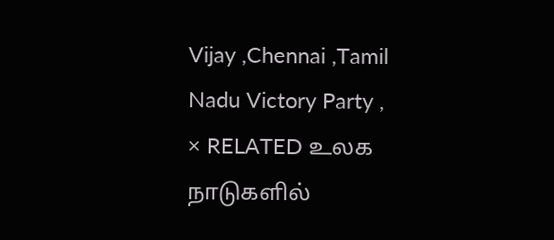Vijay ,Chennai ,Tamil Nadu Victory Party ,
× RELATED உலக நாடுகளில்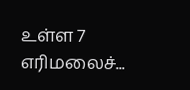உள்ள 7 எரிமலைச்...